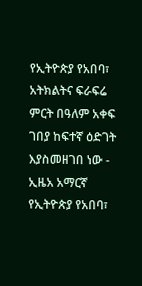የኢትዮጵያ የአበባ፣ አትክልትና ፍራፍሬ ምርት በዓለም አቀፍ ገበያ ከፍተኛ ዕድገት እያስመዘገበ ነው - ኢዜአ አማርኛ
የኢትዮጵያ የአበባ፣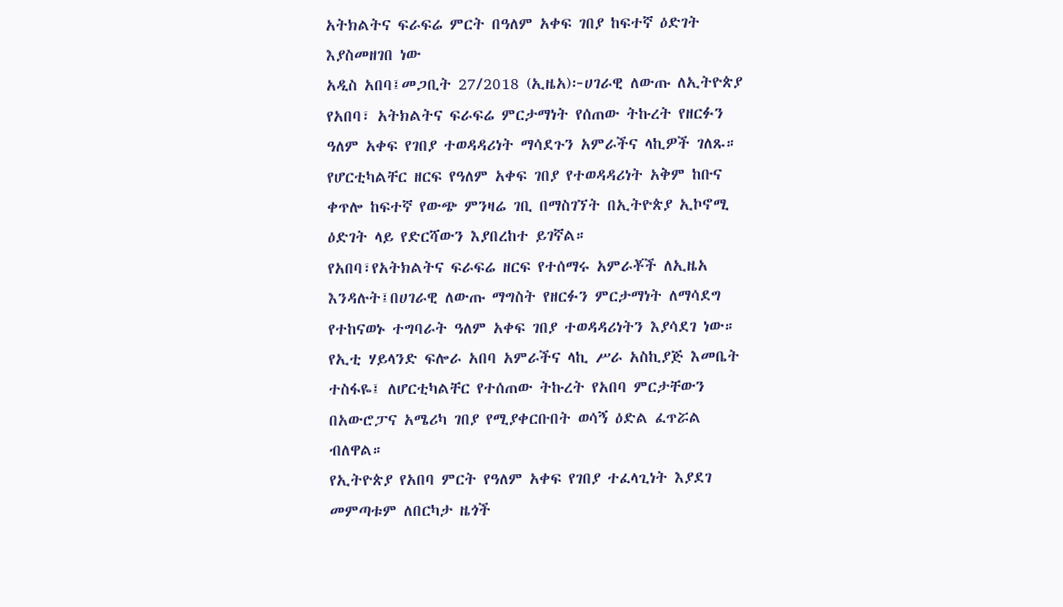አትክልትና ፍራፍሬ ምርት በዓለም አቀፍ ገበያ ከፍተኛ ዕድገት እያስመዘገበ ነው
አዲስ አበባ፤መጋቢት 27/2018 (ኢዜአ)፦ሀገራዊ ለውጡ ለኢትዮጵያ የአበባ፣ አትክልትና ፍራፍሬ ምርታማነት የሰጠው ትኩረት የዘርፉን ዓለም አቀፍ የገበያ ተወዳዳሪነት ማሳደጉን አምራችና ላኪዎች ገለጹ።
የሆርቲካልቸር ዘርፍ የዓለም አቀፍ ገበያ የተወዳዳሪነት አቅም ከቡና ቀጥሎ ከፍተኛ የውጭ ምንዛሬ ገቢ በማስገኘት በኢትዮጵያ ኢኮኖሚ ዕድገት ላይ የድርሻውን እያበረከተ ይገኛል።
የአበባ፣የአትክልትና ፍራፍሬ ዘርፍ የተሰማሩ አምራቾች ለኢዜአ እንዳሉት፤በሀገራዊ ለውጡ ማግስት የዘርፉን ምርታማነት ለማሳደግ የተከናወኑ ተግባራት ዓለም አቀፍ ገበያ ተወዳዳሪነትን እያሳደገ ነው።
የኢቲ ሃይላንድ ፍሎራ አበባ አምራችና ላኪ ሥራ አስኪያጅ እመቤት ተስፋዬ፤ ለሆርቲካልቸር የተሰጠው ትኩረት የአበባ ምርታቸውን በአውሮፓና አሜሪካ ገበያ የሚያቀርቡበት ወሳኝ ዕድል ፈጥሯል ብለዋል።
የኢትዮጵያ የአበባ ምርት የዓለም አቀፍ የገበያ ተፈላጊነት እያደገ መምጣቱም ለበርካታ ዜጎች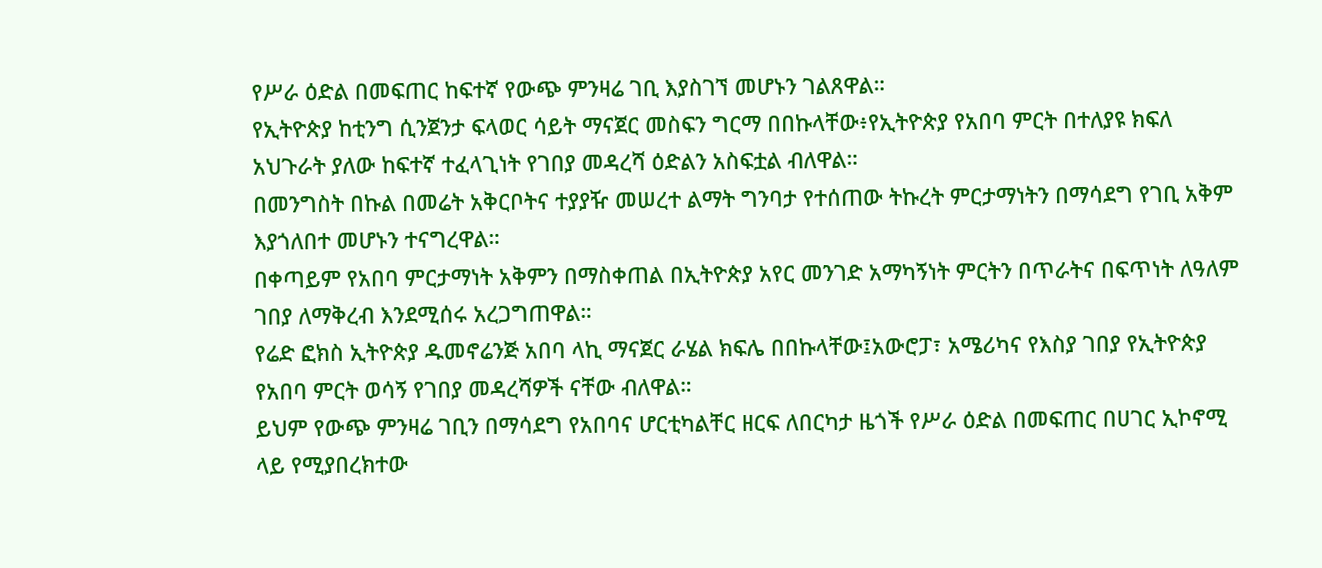የሥራ ዕድል በመፍጠር ከፍተኛ የውጭ ምንዛሬ ገቢ እያስገኘ መሆኑን ገልጸዋል።
የኢትዮጵያ ከቲንግ ሲንጀንታ ፍላወር ሳይት ማናጀር መስፍን ግርማ በበኩላቸው፥የኢትዮጵያ የአበባ ምርት በተለያዩ ክፍለ አህጉራት ያለው ከፍተኛ ተፈላጊነት የገበያ መዳረሻ ዕድልን አስፍቷል ብለዋል።
በመንግስት በኩል በመሬት አቅርቦትና ተያያዥ መሠረተ ልማት ግንባታ የተሰጠው ትኩረት ምርታማነትን በማሳደግ የገቢ አቅም እያጎለበተ መሆኑን ተናግረዋል።
በቀጣይም የአበባ ምርታማነት አቅምን በማስቀጠል በኢትዮጵያ አየር መንገድ አማካኝነት ምርትን በጥራትና በፍጥነት ለዓለም ገበያ ለማቅረብ እንደሚሰሩ አረጋግጠዋል።
የሬድ ፎክስ ኢትዮጵያ ዱመኖሬንጅ አበባ ላኪ ማናጀር ራሄል ክፍሌ በበኩላቸው፤አውሮፓ፣ አሜሪካና የእስያ ገበያ የኢትዮጵያ የአበባ ምርት ወሳኝ የገበያ መዳረሻዎች ናቸው ብለዋል።
ይህም የውጭ ምንዛሬ ገቢን በማሳደግ የአበባና ሆርቲካልቸር ዘርፍ ለበርካታ ዜጎች የሥራ ዕድል በመፍጠር በሀገር ኢኮኖሚ ላይ የሚያበረክተው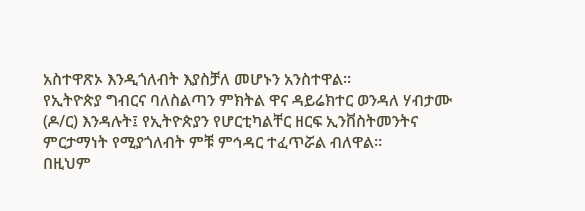አስተዋጽኦ እንዲጎለብት እያስቻለ መሆኑን አንስተዋል።
የኢትዮጵያ ግብርና ባለስልጣን ምክትል ዋና ዳይሬክተር ወንዳለ ሃብታሙ (ዶ/ር) እንዳሉት፤ የኢትዮጵያን የሆርቲካልቸር ዘርፍ ኢንቨስትመንትና ምርታማነት የሚያጎለብት ምቹ ምኅዳር ተፈጥሯል ብለዋል።
በዚህም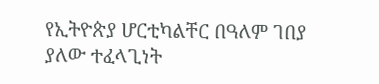የኢትዮጵያ ሆርቲካልቸር በዓለም ገበያ ያለው ተፈላጊነት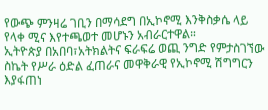የውጭ ምንዛሬ ገቢን በማሳደግ በኢኮኖሚ እንቅስቃሴ ላይ የላቀ ሚና እየተጫወተ መሆኑን አብራርተዋል።
ኢትዮጵያ በአበባ፣አትክልትና ፍራፍሬ ወጪ ንግድ የምታስገኘው ስኬት የሥራ ዕድል ፈጠራና መዋቅራዊ የኢኮኖሚ ሽግግርን እያፋጠነ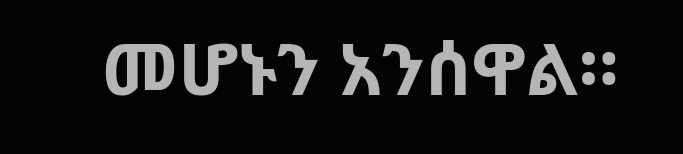መሆኑን አንሰዋል።